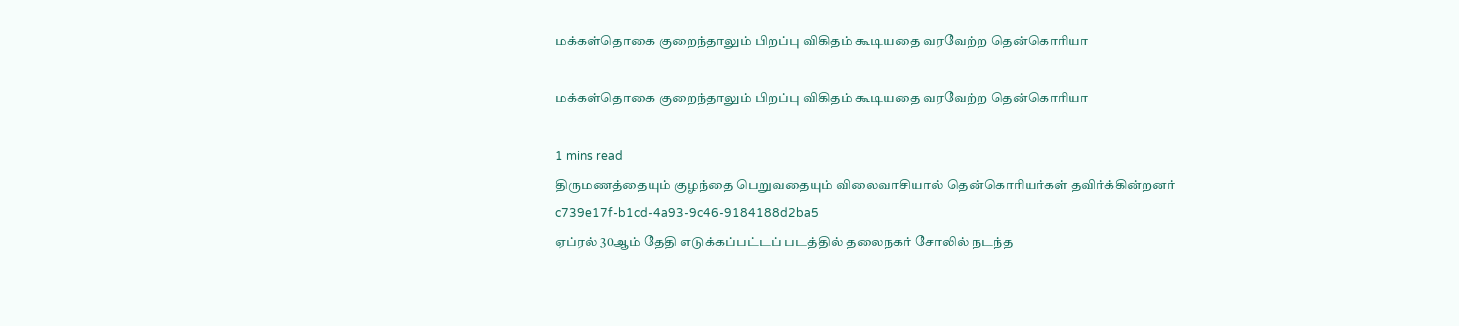மக்கள்தொகை குறைந்தாலும் பிறப்பு விகிதம் கூடியதை வரவேற்ற தென்கொரியா

மக்கள்தொகை குறைந்தாலும் பிறப்பு விகிதம் கூடியதை வரவேற்ற தென்கொரியா

1 mins read
திருமணத்தையும் குழந்தை பெறுவதையும் விலைவாசியால் தென்கொரியர்கள் தவிர்க்கின்றனர்
c739e17f-b1cd-4a93-9c46-9184188d2ba5
ஏப்ரல் 30ஆம் தேதி எடுக்கப்பட்டப் படத்தில் தலைநகர் சோலில் நடந்த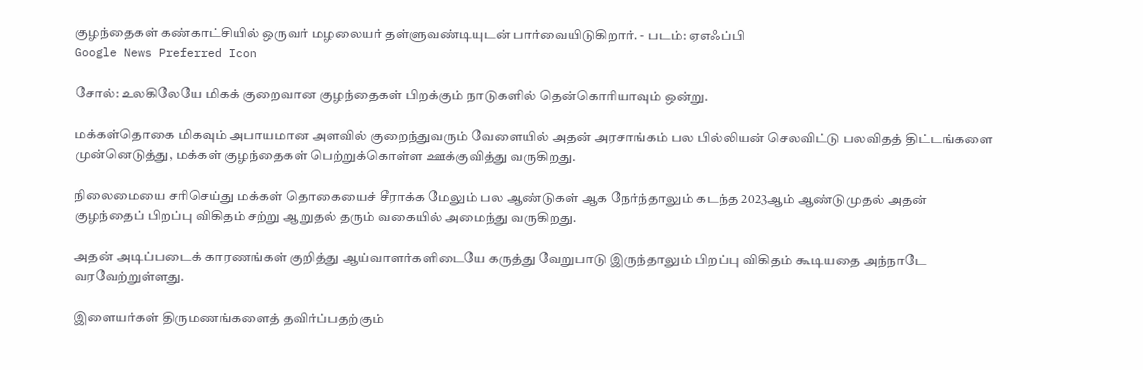குழந்தைகள் கண்காட்சியில் ஒருவர் மழலையர் தள்ளுவண்டியுடன் பார்வையிடுகிறார். - படம்: ஏஎஃப்பி
Google News Preferred Icon

சோல்: உலகிலேயே மிகக் குறைவான குழந்தைகள் பிறக்கும் நாடுகளில் தென்கொரியாவும் ஒன்று.

மக்கள்தொகை மிகவும் அபாயமான அளவில் குறைந்துவரும் வேளையில் அதன் அரசாங்கம் பல பில்லியன் செலவிட்டு பலவிதத் திட்டங்களை முன்னெடுத்து, மக்கள் குழந்தைகள் பெற்றுக்கொள்ள ஊக்குவித்து வருகிறது.

நிலைமையை சரிசெய்து மக்கள் தொகையைச் சீராக்க மேலும் பல ஆண்டுகள் ஆக நேர்ந்தாலும் கடந்த 2023ஆம் ஆண்டுமுதல் அதன் குழந்தைப் பிறப்பு விகிதம் சற்று ஆறுதல் தரும் வகையில் அமைந்து வருகிறது.

அதன் அடிப்படைக் காரணங்கள் குறித்து ஆய்வாளர்களிடையே கருத்து வேறுபாடு இருந்தாலும் பிறப்பு விகிதம் கூடியதை அந்நாடே வரவேற்றுள்ளது.

இளையர்கள் திருமணங்களைத் தவிர்ப்பதற்கும்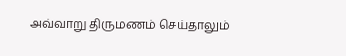அவ்வாறு திருமணம் செய்தாலும்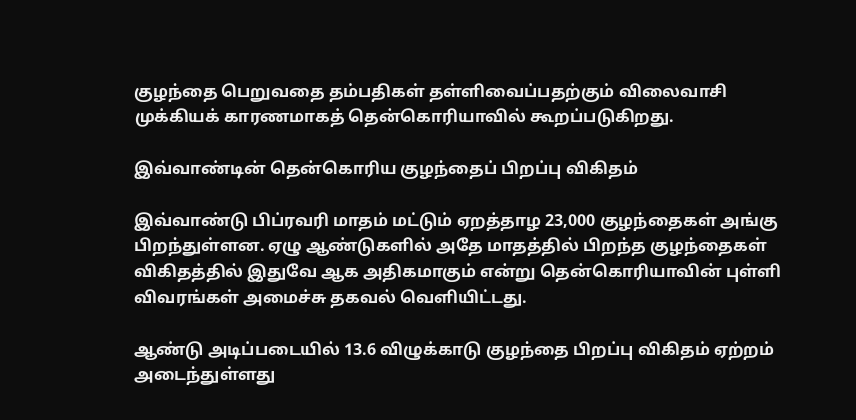குழந்தை பெறுவதை தம்பதிகள் தள்ளிவைப்பதற்கும் விலைவாசி முக்கியக் காரணமாகத் தென்கொரியாவில் கூறப்படுகிறது.

இவ்வாண்டின் தென்கொரிய குழந்தைப் பிறப்பு விகிதம்

இவ்வாண்டு பிப்ரவரி மாதம் மட்டும் ஏறத்தாழ 23,000 குழந்தைகள் அங்கு பிறந்துள்ளன. ஏழு ஆண்டுகளில் அதே மாதத்தில் பிறந்த குழந்தைகள் விகிதத்தில் இதுவே ஆக அதிகமாகும் என்று தென்கொரியாவின் புள்ளி விவரங்கள் அமைச்சு தகவல் வெளியிட்டது.

ஆண்டு அடிப்படையில் 13.6 விழுக்காடு குழந்தை பிறப்பு விகிதம் ஏற்றம் அடைந்துள்ளது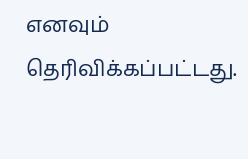எனவும் தெரிவிக்கப்பட்டது.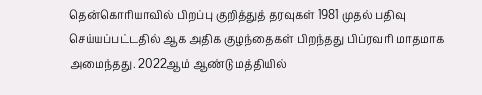தென்கொரியாவில் பிறப்பு குறித்துத் தரவுகள் 1981 முதல் பதிவு செய்யப்பட்டதில் ஆக அதிக குழந்தைகள் பிறந்தது பிப்ரவரி மாதமாக அமைந்தது. 2022ஆம் ஆண்டு மத்தியில்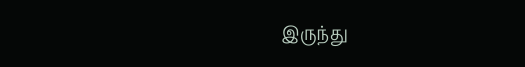இருந்து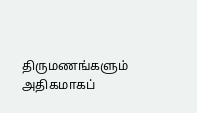திருமணங்களும் அதிகமாகப்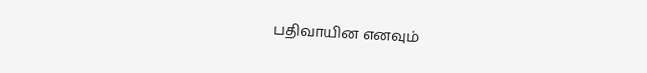பதிவாயின எனவும்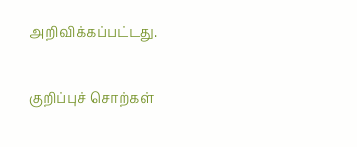அறிவிக்கப்பட்டது.

குறிப்புச் சொற்கள்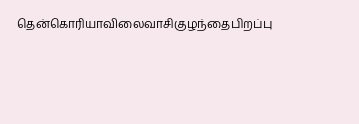தென்கொரியாவிலைவாசிகுழந்தைபிறப்பு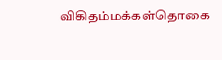விகிதம்மக்கள்தொகை